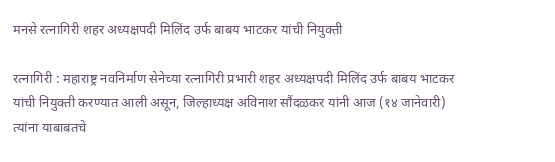मनसे रत्नागिरी शहर अध्यक्षपदी मिलिंद उर्फ बाबय भाटकर यांची नियुक्ती

रत्नागिरी : महाराष्ट्र नवनिर्माण सेनेच्या रत्नागिरी प्रभारी शहर अध्यक्षपदी मिलिंद उर्फ बाबय भाटकर यांची नियुक्ती करण्यात आली असून, जिल्हाध्यक्ष अविनाश सौंदळकर यांनी आज (१४ जानेवारी) त्यांना याबाबतचे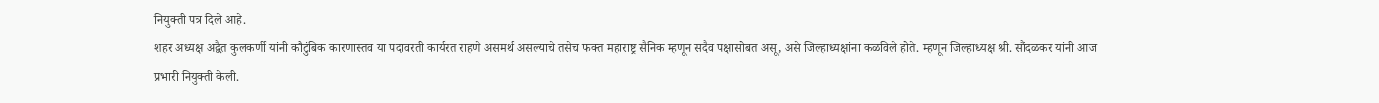नियुक्ती पत्र दिले आहे.
शहर अध्यक्ष अद्वैत कुलकर्णी यांनी कौटुंबिक कारणास्तव या पदावरती कार्यरत राहणे असमर्थ असल्याचे तसेच फक्त महाराष्ट्र सैनिक म्हणून सदैव पक्षासोबत असू, असे जिल्हाध्यक्षांना कळविले होते. म्हणून जिल्हाध्यक्ष श्री. सौंदळकर यांनी आज प्रभारी नियुक्ती केली.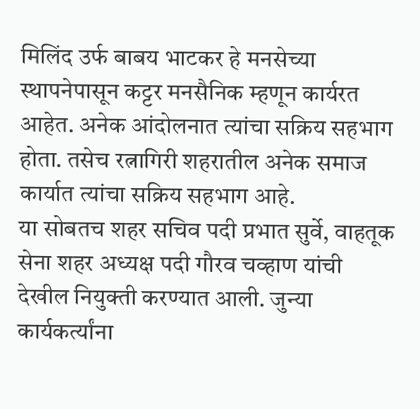मिलिंद उर्फ बाबय भाटकर हे मनसेच्या स्थापनेपासून कट्टर मनसैनिक म्हणून कार्यरत आहेत. अनेक आंदोलनात त्यांचा सक्रिय सहभाग होता. तसेच रत्नागिरी शहरातील अनेक समाज कार्यात त्यांचा सक्रिय सहभाग आहे.
या सोबतच शहर सचिव पदी प्रभात सुर्वे, वाहतूक सेना शहर अध्यक्ष पदी गौरव चव्हाण यांची देखील नियुक्ती करण्यात आली. जुन्या कार्यकर्त्यांना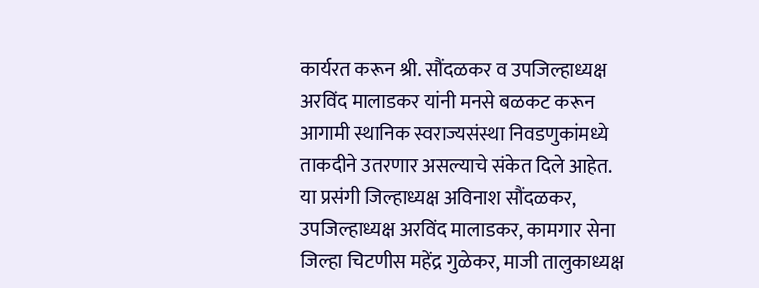कार्यरत करून श्री. सौंदळकर व उपजिल्हाध्यक्ष अरविंद मालाडकर यांनी मनसे बळकट करून आगामी स्थानिक स्वराज्यसंस्था निवडणुकांमध्ये ताकदीने उतरणार असल्याचे संकेत दिले आहेत.
या प्रसंगी जिल्हाध्यक्ष अविनाश सौंदळकर, उपजिल्हाध्यक्ष अरविंद मालाडकर, कामगार सेना जिल्हा चिटणीस महेंद्र गुळेकर, माजी तालुकाध्यक्ष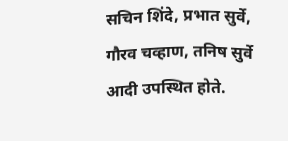सचिन शिंदे, प्रभात सुर्वे, गौरव चव्हाण, तनिष सुर्वे आदी उपस्थित होते.